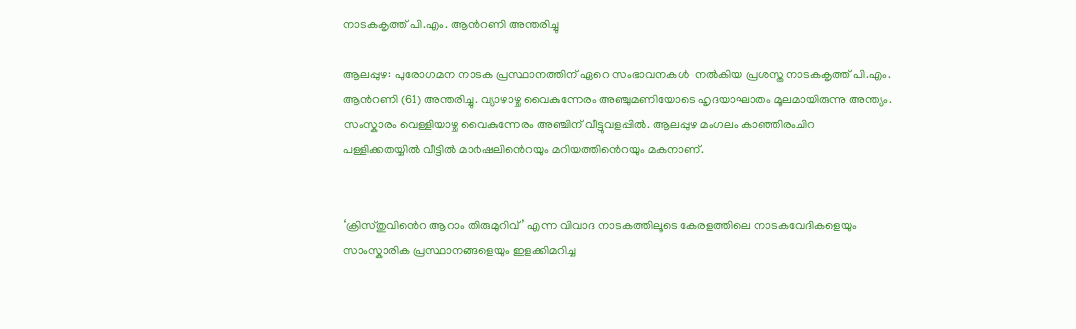നാടകകൃത്ത് പി.എം. ആന്‍റണി അന്തരിച്ചു

ആലപ്പുഴ: പുരോഗമന നാടക പ്രസ്ഥാനത്തിന് ഏറെ സംഭാവനകൾ  നൽകിയ പ്രശസ്ത നാടകകൃത്ത് പി.എം. ആൻറണി (61) അന്തരിച്ചു. വ്യാഴാഴ്ച വൈകുന്നേരം അഞ്ചുമണിയോടെ ഹൃദയാഘാതം മൂലമായിരുന്നു അന്ത്യം. സംസ്കാരം വെള്ളിയാഴ്ച വൈകുന്നേരം അഞ്ചിന് വീട്ടുവളപ്പിൽ. ആലപ്പുഴ മംഗലം കാഞ്ഞിരംചിറ പള്ളിക്കതയ്യിൽ വീട്ടിൽ മാ൪ഷലിൻെറയും മറിയത്തിൻെറയും മകനാണ്.


‘ക്രിസ്തുവിൻെറ ആറാം തിരുമുറിവ്’ എന്ന വിവാദ നാടകത്തിലൂടെ കേരളത്തിലെ നാടകവേദികളെയും സാംസ്കാരിക പ്രസ്ഥാനങ്ങളെയും ഇളക്കിമറിച്ച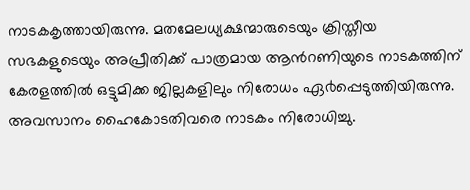നാടകകൃത്തായിരുന്നു. മതമേലധ്യക്ഷന്മാരുടെയും ക്രിസ്തീയ സഭകളുടെയും അപ്രീതിക്ക് പാത്രമായ ആൻറണിയുടെ നാടകത്തിന് കേരളത്തിൽ ഒട്ടുമിക്ക ജില്ലകളിലും നിരോധം ഏ൪പ്പെടുത്തിയിരുന്നു. അവസാനം ഹൈകോടതിവരെ നാടകം നിരോധിച്ചു.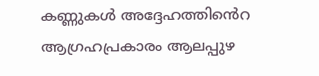കണ്ണുകൾ അദ്ദേഹത്തിൻെറ ആഗ്രഹപ്രകാരം ആലപ്പുഴ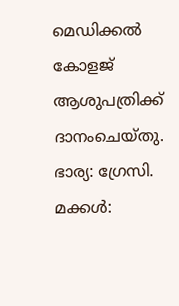മെഡിക്കൽ കോളജ് ആശുപത്രിക്ക് ദാനംചെയ്തു. ഭാര്യ: ഗ്രേസി. മക്കൾ: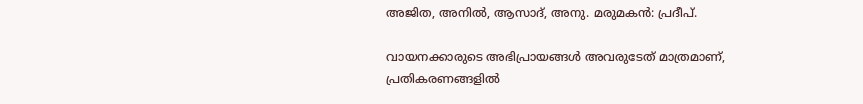അജിത, അനിൽ, ആസാദ്, അനു. മരുമകൻ: പ്രദീപ്.

വായനക്കാരുടെ അഭിപ്രായങ്ങള്‍ അവരുടേത് മാത്രമാണ്, പ്രതികരണങ്ങളിൽ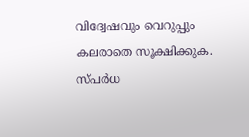വിദ്വേഷവും വെറുപ്പും കലരാതെ സൂക്ഷിക്കുക. സ്പർധ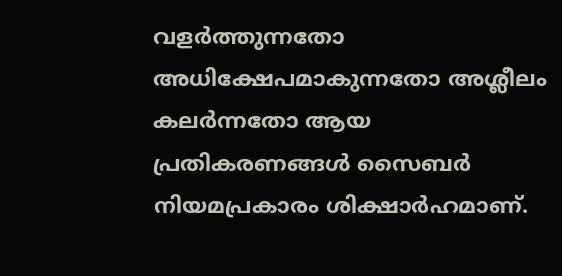വളർത്തുന്നതോ അധിക്ഷേപമാകുന്നതോ അശ്ലീലം കലർന്നതോ ആയ പ്രതികരണങ്ങൾ സൈബർ നിയമപ്രകാരം ശിക്ഷാർഹമാണ്.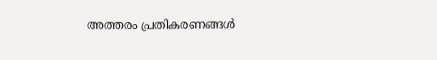അത്തരം പ്രതികരണങ്ങൾ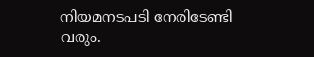നിയമനടപടി നേരിടേണ്ടി വരും.